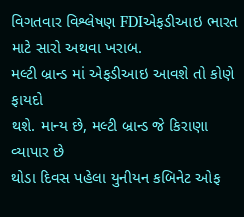વિગતવાર વિશ્લેષણ FDIએફડીઆઇ ભારત માટે સારો અથવા ખરાબ.
મલ્ટી બ્રાન્ડ માં એફડીઆઇ આવશે તો કોણે ફાયદો
થશે. માન્ય છે, મલ્ટી બ્રાન્ડ જે કિરાણા વ્યાપાર છે
થોડા દિવસ પહેલા યુનીયન કબિનેટ ઓફ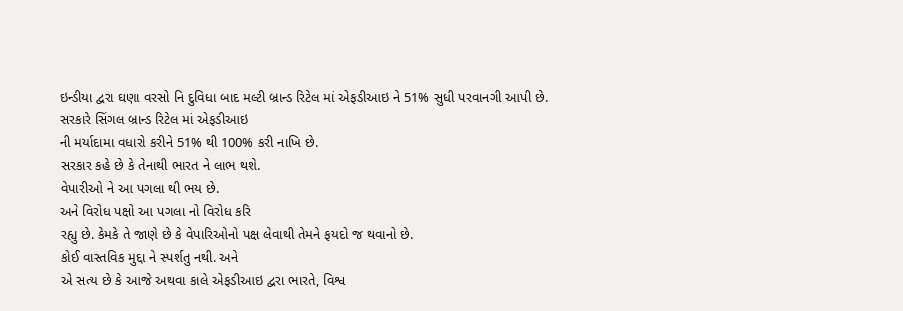ઇન્ડીયા દ્વરા ઘણા વરસો નિ દુવિધા બાદ મલ્ટી બ્રાન્ડ રિટેલ માં એફડીઆઇ ને 51% સુધી પરવાનગી આપી છે.
સરકારે સિંગલ બ્રાન્ડ રિટેલ માં એફડીઆઇ
ની મર્યાદામા વધારો કરીને 51% થી 100% કરી નાખિ છે.
સરકાર કહે છે કે તેનાથી ભારત ને લાભ થશે.
વેપારીઓ ને આ પગલા થી ભય છે.
અને વિરોધ પક્ષો આ પગલા નો વિરોધ કરિ
રહ્યુ છે. કેમકે તે જાણે છે કે વેપારિઓનો પક્ષ લેવાથી તેમને ફયદો જ થવાનો છે.
કોઈ વાસ્તવિક મુદ્દા ને સ્પર્શતુ નથી. અને
એ સત્ય છે કે આજે અથવા કાલે એફડીઆઇ દ્વરા ભારતે, વિશ્વ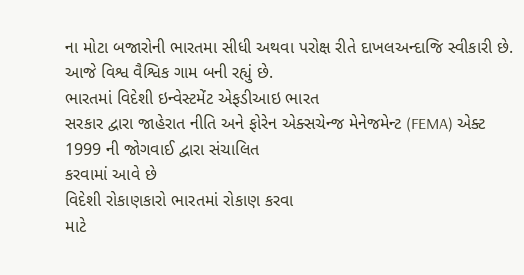ના મોટા બજારોની ભારતમા સીધી અથવા પરોક્ષ રીતે દાખલઅન્દાજિ સ્વીકારી છે.
આજે વિશ્વ વૈશ્વિક ગામ બની રહ્યું છે.
ભારતમાં વિદેશી ઇન્વેસ્ટમેંટ એફડીઆઇ ભારત
સરકાર દ્વારા જાહેરાત નીતિ અને ફોરેન એક્સચેન્જ મેનેજમેન્ટ (FEMA) એક્ટ 1999 ની જોગવાઈ દ્વારા સંચાલિત
કરવામાં આવે છે
વિદેશી રોકાણકારો ભારતમાં રોકાણ કરવા
માટે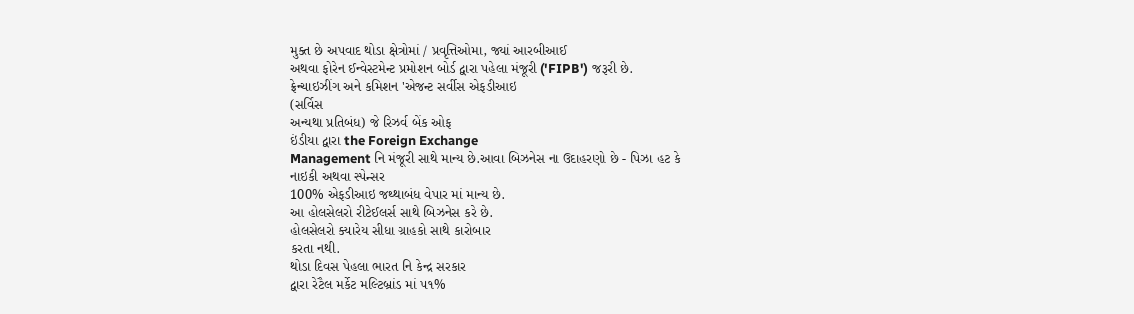મુક્ત છે અપવાદ થોડા ક્ષેત્રોમાં / પ્રવૃત્તિઓમા, જ્યાં આરબીઆઈ
અથવા ફોરેન ઈન્વેસ્ટમેન્ટ પ્રમોશન બોર્ડ દ્વારા પહેલા મંજૂરી ('FIPB') જરૂરી છે.
ફ્રેન્ચાઇઝીંગ અને કમિશન 'એજન્ટ સર્વીસ એફડીઆઇ
(સર્વિસ
અન્યથા પ્રતિબંધ) જે રિઝર્વ બેંક ઓફ
ઇંડીયા દ્વારા the Foreign Exchange
Management નિ મંજૂરી સાથે માન્ય છે.આવા બિઝનેસ ના ઉદાહરણો છે - પિઝા હટ કે
નાઇકી અથવા સ્પેન્સર
100% એફડીઆઇ જથ્થાબંધ વેપાર માં માન્ય છે.
આ હોલસેલરો રીટેઈલર્સ સાથે બિઝનેસ કરે છે.
હોલસેલરો ક્યારેય સીધા ગ્રાહકો સાથે કારોબાર
કરતા નથી.
થોડા દિવસ પેહલા ભારત નિ કેન્દ્ર સરકાર
દ્વારા રેટૈલ મર્કેટ મલ્ટિબ્રાંડ માં ૫૧%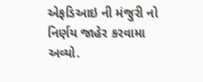એફડિઆઇ ની મંજુરી નો નિર્ણય જાહેર કરવામા
અવ્યો.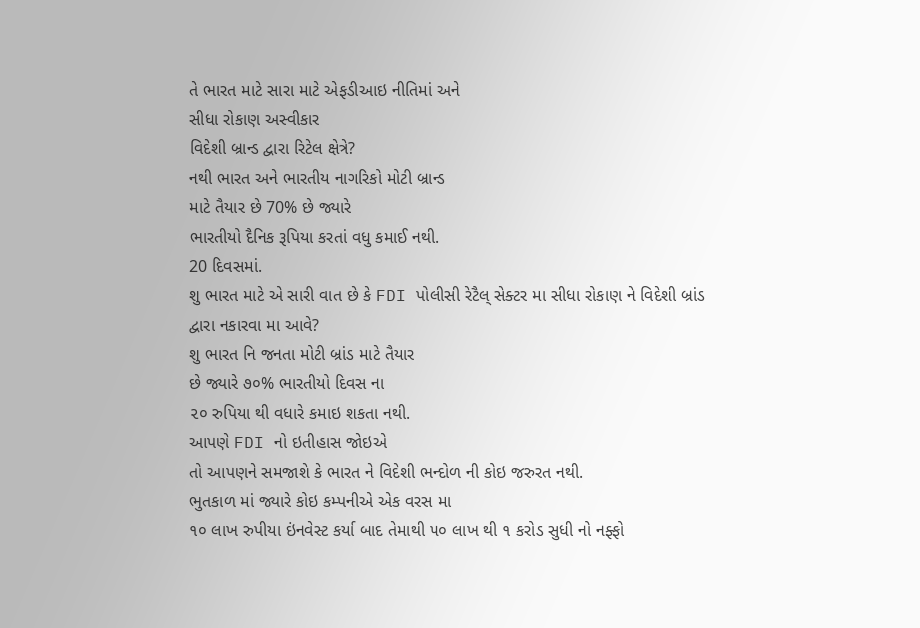તે ભારત માટે સારા માટે એફડીઆઇ નીતિમાં અને
સીધા રોકાણ અસ્વીકાર
વિદેશી બ્રાન્ડ દ્વારા રિટેલ ક્ષેત્રે?
નથી ભારત અને ભારતીય નાગરિકો મોટી બ્રાન્ડ
માટે તૈયાર છે 70% છે જ્યારે
ભારતીયો દૈનિક રૂપિયા કરતાં વધુ કમાઈ નથી.
20 દિવસમાં.
શુ ભારત માટે એ સારી વાત છે કે FDI પોલીસી રેટૈલ્ સેક્ટર મા સીધા રોકાણ ને વિદેશી બ્રાંડ
દ્વારા નકારવા મા આવે?
શુ ભારત નિ જનતા મોટી બ્રાંડ માટે તૈયાર
છે જ્યારે ૭૦% ભારતીયો દિવસ ના
૨૦ રુપિયા થી વધારે કમાઇ શકતા નથી.
આપણે FDI નો ઇતીહાસ જોઇએ
તો આપણને સમજાશે કે ભારત ને વિદેશી ભન્દોળ ની કોઇ જરુરત નથી.
ભુતકાળ માં જ્યારે કોઇ કમ્પનીએ એક વરસ મા
૧૦ લાખ રુપીયા ઇંનવેસ્ટ કર્યા બાદ તેમાથી ૫૦ લાખ થી ૧ કરોડ સુધી નો નફ્ફો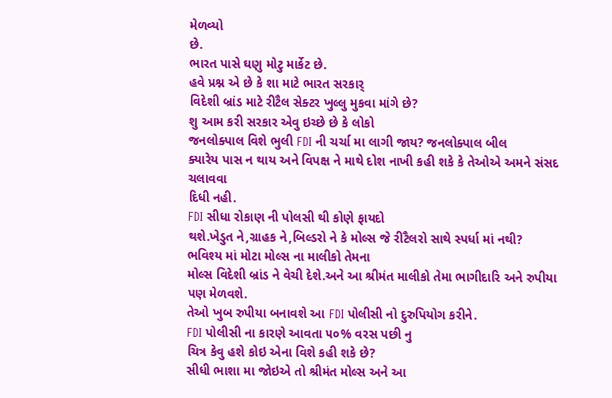મેળવ્યો
છે.
ભારત પાસે ઘણુ મોટુ માર્કેટ છે.
હવે પ્રશ્ન એ છે કે શા માટે ભારત સરકાર્
વિદેશી બ્રાંડ માટે રીટૈલ સેક્ટર ખુલ્લુ મુકવા માંગે છે?
શુ આમ કરી સરકાર એવુ ઇચ્છે છે કે લોકો
જનલોક્પાલ વિશે ભુલી FDI ની ચર્ચા મા લાગી જાય? જનલોક્પાલ બીલ
ક્યારેય પાસ ન થાય અને વિપક્ષ ને માથે દોશ નાખી કહી શકે કે તેઓએ અમને સંસદ ચલાવવા
દિધી નહી.
FDI સીધા રોકાણ ની પોલસી થી કોણે ફાયદો
થશે.ખેડુત ને,ગ્રાહક ને,બિલ્ડરો ને કે મોલ્સ જે રીટૈલરો સાથે સ્પર્ધા માં નથી?
ભવિશ્ય માં મોટા મોલ્સ ના માલીકો તેમના
મોલ્સ વિદેશી બ્રાંડ ને વેચી દેશે.અને આ શ્રીમંત માલીકો તેમા ભાગીદારિ અને રુપીયા
પણ મેળવશે.
તેઓ ખુબ રુપીયા બનાવશે આ FDI પોલીસી નો દુરુપિયોગ કરીને.
FDI પોલીસી ના કારણે આવતા ૫૦% વરસ પછી નુ
ચિત્ર કેવુ હશે કોઇ એના વિશે કહી શકે છે?
સીધી ભાશા મા જોઇએ તો શ્રીમંત મોલ્સ અને આ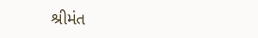શ્રીમંત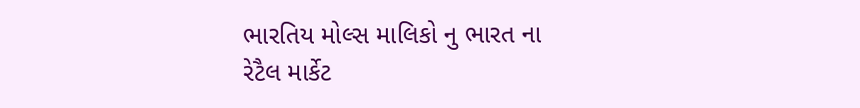ભારતિય મોલ્સ માલિકો નુ ભારત ના
રેટૈલ માર્કેટ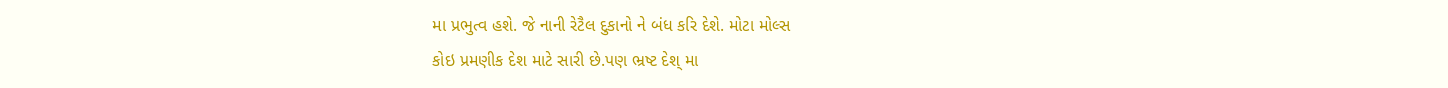મા પ્રભુત્વ હશે. જે નાની રેટૈલ દુકાનો ને બંધ કરિ દેશે. મોટા મોલ્સ
કોઇ પ્રમણીક દેશ માટે સારી છે.પણ ભ્રષ્ટ દેશ્ મા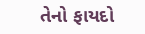તેનો ફાયદો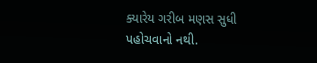ક્યારેય ગરીબ મણસ સુધી
પહોચવાનો નથી.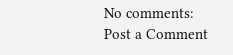No comments:
Post a Comment